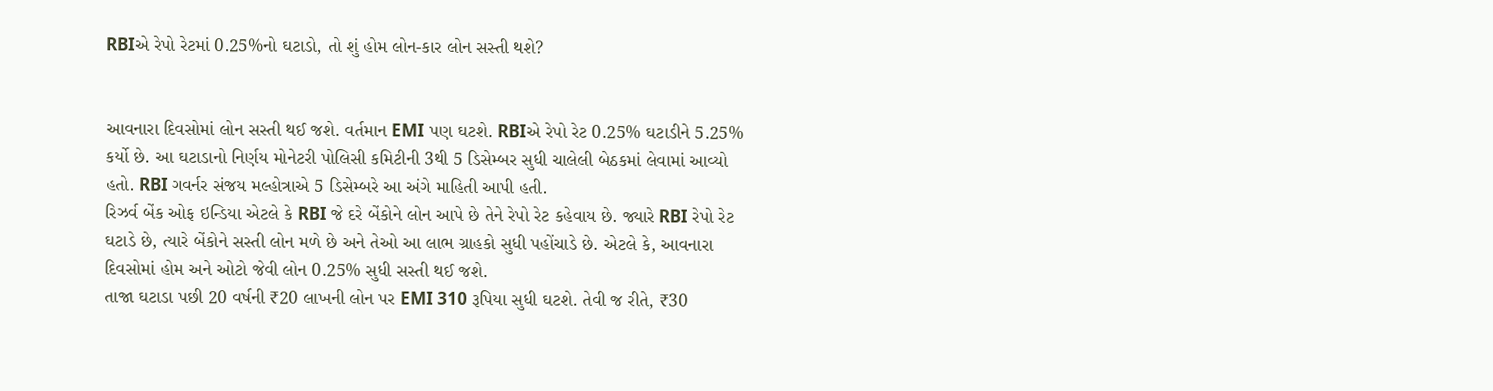RBIએ રેપો રેટમાં 0.25%નો ઘટાડો, તો શું હોમ લોન-કાર લોન સસ્તી થશે?


આવનારા દિવસોમાં લોન સસ્તી થઈ જશે. વર્તમાન EMI પણ ઘટશે. RBIએ રેપો રેટ 0.25% ઘટાડીને 5.25% કર્યો છે. આ ઘટાડાનો નિર્ણય મોનેટરી પોલિસી કમિટીની 3થી 5 ડિસેમ્બર સુધી ચાલેલી બેઠકમાં લેવામાં આવ્યો હતો. RBI ગવર્નર સંજય મલ્હોત્રાએ 5 ડિસેમ્બરે આ અંગે માહિતી આપી હતી.
રિઝર્વ બેંક ઓફ ઇન્ડિયા એટલે કે RBI જે દરે બેંકોને લોન આપે છે તેને રેપો રેટ કહેવાય છે. જ્યારે RBI રેપો રેટ ઘટાડે છે, ત્યારે બેંકોને સસ્તી લોન મળે છે અને તેઓ આ લાભ ગ્રાહકો સુધી પહોંચાડે છે. એટલે કે, આવનારા દિવસોમાં હોમ અને ઓટો જેવી લોન 0.25% સુધી સસ્તી થઈ જશે.
તાજા ઘટાડા પછી 20 વર્ષની ₹20 લાખની લોન પર EMI 310 રૂપિયા સુધી ઘટશે. તેવી જ રીતે, ₹30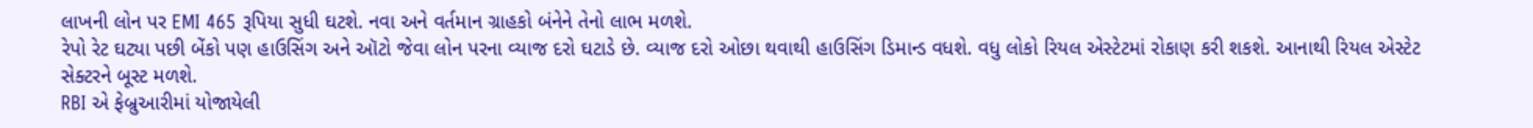લાખની લોન પર EMI 465 રૂપિયા સુધી ઘટશે. નવા અને વર્તમાન ગ્રાહકો બંનેને તેનો લાભ મળશે.
રેપો રેટ ઘટ્યા પછી બેંકો પણ હાઉસિંગ અને ઑટો જેવા લોન પરના વ્યાજ દરો ઘટાડે છે. વ્યાજ દરો ઓછા થવાથી હાઉસિંગ ડિમાન્ડ વધશે. વધુ લોકો રિયલ એસ્ટેટમાં રોકાણ કરી શકશે. આનાથી રિયલ એસ્ટેટ સેક્ટરને બૂસ્ટ મળશે.
RBI એ ફેબ્રુઆરીમાં યોજાયેલી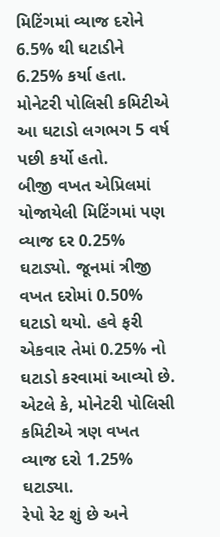મિટિંગમાં વ્યાજ દરોને 6.5% થી ઘટાડીને 6.25% કર્યા હતા. મોનેટરી પોલિસી કમિટીએ આ ઘટાડો લગભગ 5 વર્ષ પછી કર્યો હતો.
બીજી વખત એપ્રિલમાં યોજાયેલી મિટિંગમાં પણ વ્યાજ દર 0.25% ઘટાડ્યો. જૂનમાં ત્રીજી વખત દરોમાં 0.50% ઘટાડો થયો. હવે ફરી એકવાર તેમાં 0.25% નો ઘટાડો કરવામાં આવ્યો છે. એટલે કે, મોનેટરી પોલિસી કમિટીએ ત્રણ વખત વ્યાજ દરો 1.25% ઘટાડ્યા.
રેપો રેટ શું છે અને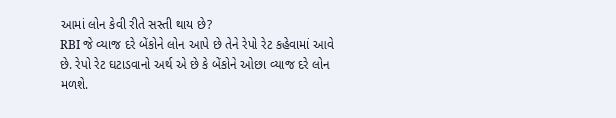આમાં લોન કેવી રીતે સસ્તી થાય છે?
RBI જે વ્યાજ દરે બેંકોને લોન આપે છે તેને રેપો રેટ કહેવામાં આવે છે. રેપો રેટ ઘટાડવાનો અર્થ એ છે કે બેંકોને ઓછા વ્યાજ દરે લોન મળશે.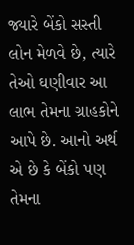જ્યારે બેંકો સસ્તી લોન મેળવે છે, ત્યારે તેઓ ઘણીવાર આ લાભ તેમના ગ્રાહકોને આપે છે. આનો અર્થ એ છે કે બેંકો પણ તેમના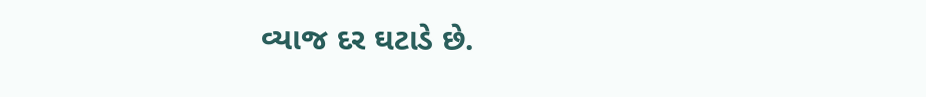વ્યાજ દર ઘટાડે છે.